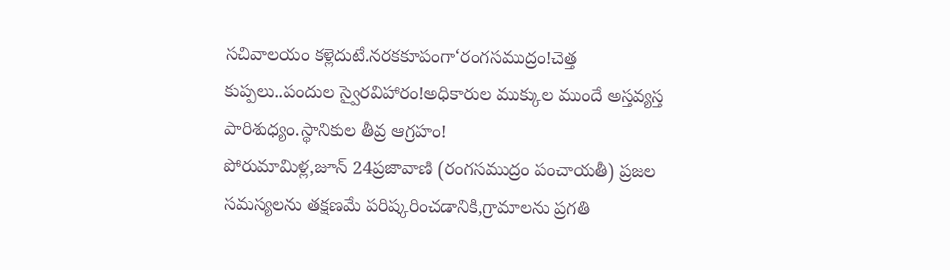సచివాలయం కళ్లెదుటే.నరకకూపంగా‘రంగసముద్రం!చెత్త కుప్పలు..పందుల స్వైరవిహారం!అధికారుల ముక్కుల ముందే అస్తవ్యస్త పారిశుధ్యం.స్థానికుల తీవ్ర ఆగ్రహం!
పోరుమామిళ్ల,జూన్ 24ప్రజావాణి (రంగసముద్రం పంచాయతీ) ప్రజల సమస్యలను తక్షణమే పరిష్కరించడానికి,గ్రామాలను ప్రగతి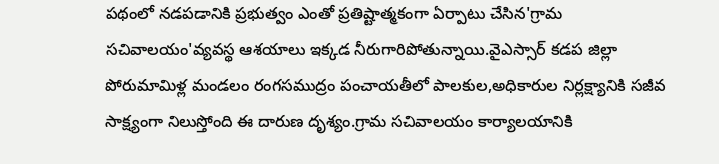పథంలో నడపడానికి ప్రభుత్వం ఎంతో ప్రతిష్టాత్మకంగా ఏర్పాటు చేసిన'గ్రామ సచివాలయం'వ్యవస్థ ఆశయాలు ఇక్కడ నీరుగారిపోతున్నాయి.వైఎస్సార్ కడప జిల్లా పోరుమామిళ్ల మండలం రంగసముద్రం పంచాయతీలో పాలకుల,అధికారుల నిర్లక్ష్యానికి సజీవ సాక్ష్యంగా నిలుస్తోంది ఈ దారుణ దృశ్యం.గ్రామ సచివాలయం కార్యాలయానికి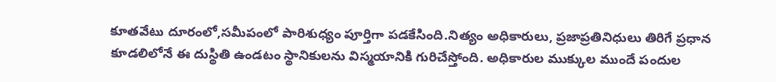కూతవేటు దూరంలో,సమీపంలో పారిశుధ్యం పూర్తిగా పడకేసింది.నిత్యం అధికారులు, ప్రజాప్రతినిధులు తిరిగే ప్రధాన కూడలిలోనే ఈ దుస్థితి ఉండటం స్థానికులను విస్మయానికి గురిచేస్తోంది. అధికారుల ముక్కుల ముందే పందుల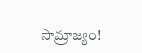సామ్రాజ్యం!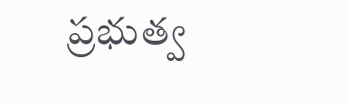ప్రభుత్వ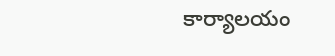కార్యాలయం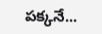పక్కనే...